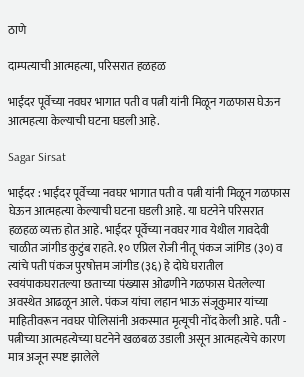ठाणे

दाम्पत्याची आत्महत्या, परिसरात हळहळ

भाईंदर पूर्वेच्या नवघर भागात पती व पत्नी यांनी मिळून गळफास घेऊन आत्महत्या केल्याची घटना घडली आहे.

Sagar Sirsat

भाईंदर : भाईंदर पूर्वेच्या नवघर भागात पती व पत्नी यांनी मिळून गळफास घेऊन आत्महत्या केल्याची घटना घडली आहे. या घटनेने परिसरात हळहळ व्यक्त होत आहे. भाईंदर पूर्वेच्या नवघर गाव येथील गावदेवी चाळीत जांगीड कुटुंब राहते. १० एप्रिल रोजी नीतू पंकज जांगिड (३०) व त्यांचे पती पंकज पुरषोत्तम जांगीड (३६) हे दोघे घरातील स्वयंपाकघरातल्या छताच्या पंख्यास ओढणीने गळफास घेतलेल्या अवस्थेत आढळून आले. पंकज यांचा लहान भाऊ संजूकुमार यांच्या माहितीवरून नवघर पोलिसांनी अकस्मात मृत्यूची नोंद केली आहे. पती - पत्नीच्या आत्महत्येच्या घटनेने खळबळ उडाली असून आत्महत्येचे कारण मात्र अजून स्पष्ट झालेले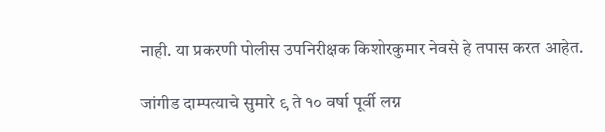नाही. या प्रकरणी पोलीस उपनिरीक्षक किशोरकुमार नेवसे हे तपास करत आहेत.

जांगीड दाम्पत्याचे सुमारे ९ ते १० वर्षा पूर्वी लग्न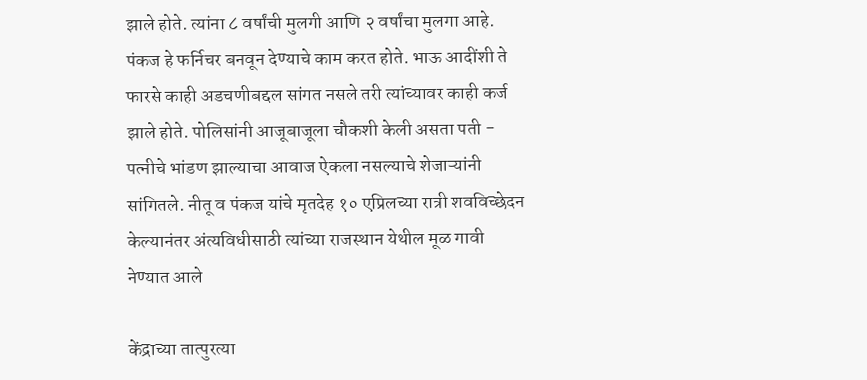झाले होते. त्यांना ८ वर्षांची मुलगी आणि २ वर्षांचा मुलगा आहे. पंकज हे फर्निचर बनवून देण्याचे काम करत होते. भाऊ आदींशी ते फारसे काही अडचणीबद्दल सांगत नसले तरी त्यांच्यावर काही कर्ज झाले होते. पोलिसांनी आजूबाजूला चौकशी केली असता पती - पत्नीचे भांडण झाल्याचा आवाज ऐकला नसल्याचे शेजाऱ्यांनी सांगितले. नीतू व पंकज यांचे मृतदेह १० एप्रिलच्या रात्री शवविच्छेदन केल्यानंतर अंत्यविधीसाठी त्यांच्या राजस्थान येथील मूळ गावी नेण्यात आले

केंद्राच्या तात्पुरत्या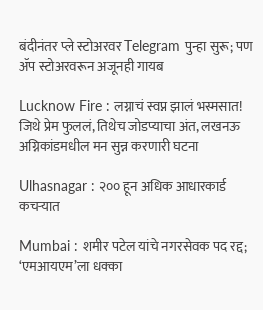बंदीनंतर प्ले स्टोअरवर Telegram पुन्हा सुरू; पण ॲप स्टोअरवरून अजूनही गायब

Lucknow Fire : लग्नाचं स्वप्न झालं भस्मसात! जिथे प्रेम फुललं, तिथेच जोडप्याचा अंत, लखनऊ अग्निकांडमधील मन सुन्न करणारी घटना

Ulhasnagar : २०० हून अधिक आधारकार्ड कचऱ्यात

Mumbai : शमीर पटेल यांचे नगरसेवक पद रद्द; ‘एमआयएम’ला धक्का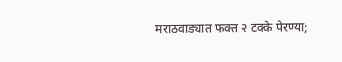मराठवाड्यात फक्त २ टक्के पेरण्या;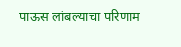पाऊस लांबल्याचा परिणाम